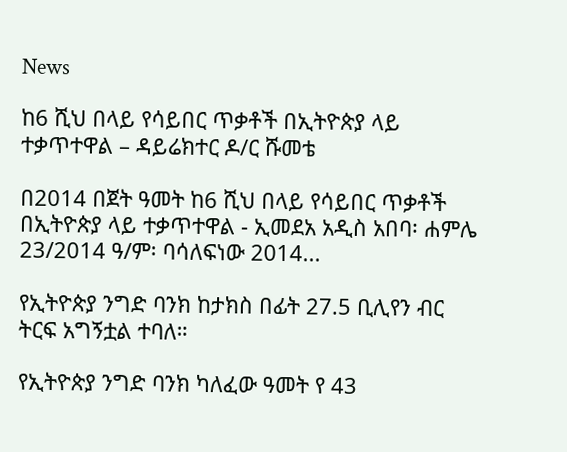News

ከ6 ሺህ በላይ የሳይበር ጥቃቶች በኢትዮጵያ ላይ ተቃጥተዋል – ዳይሬክተር ዶ/ር ሹመቴ

በ2014 በጀት ዓመት ከ6 ሺህ በላይ የሳይበር ጥቃቶች በኢትዮጵያ ላይ ተቃጥተዋል - ኢመደአ አዲስ አበባ፡ ሐምሌ 23/2014 ዓ/ም፡ ባሳለፍነው 2014...

የኢትዮጵያ ንግድ ባንክ ከታክስ በፊት 27.5 ቢሊየን ብር ትርፍ አግኝቷል ተባለ።

የኢትዮጵያ ንግድ ባንክ ካለፈው ዓመት የ 43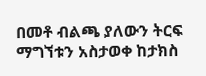በመቶ ብልጫ ያለውን ትርፍ ማግኘቱን አስታወቀ ከታክስ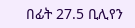በፊት 27.5 ቢሊየን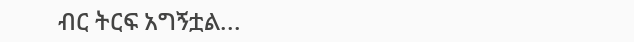ብር ትርፍ አግኝቷል...